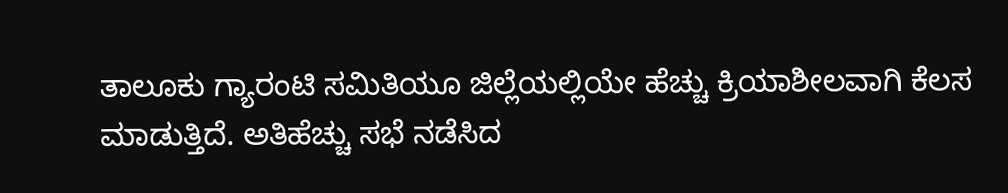ತಾಲೂಕು ಗ್ಯಾರಂಟಿ ಸಮಿತಿಯೂ ಜಿಲ್ಲೆಯಲ್ಲಿಯೇ ಹೆಚ್ಚು ಕ್ರಿಯಾಶೀಲವಾಗಿ ಕೆಲಸ ಮಾಡುತ್ತಿದೆ. ಅತಿಹೆಚ್ಚು ಸಭೆ ನಡೆಸಿದ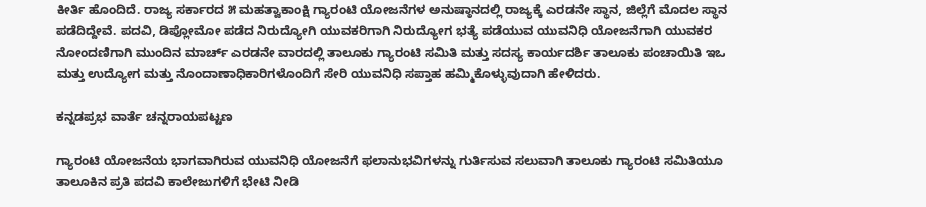ಕೀರ್ತಿ ಹೊಂದಿದೆ. ರಾಜ್ಯ ಸರ್ಕಾರದ ೫ ಮಹತ್ವಾಕಾಂಕ್ಷಿ ಗ್ಯಾರಂಟಿ ಯೋಜನೆಗಳ ಅನುಷ್ಠಾನದಲ್ಲಿ ರಾಜ್ಯಕ್ಕೆ ಎರಡನೇ ಸ್ಥಾನ, ಜಿಲ್ಲೆಗೆ ಮೊದಲ ಸ್ಥಾನ ಪಡೆದಿದ್ದೇವೆ. ಪದವಿ, ಡಿಪ್ಲೋಮೋ ಪಡೆದ ನಿರುದ್ಯೋಗಿ ಯುವಕರಿಗಾಗಿ ನಿರುದ್ಯೋಗ ಭತ್ಯೆ ಪಡೆಯುವ ಯುವನಿಧಿ ಯೋಜನೆಗಾಗಿ ಯುವಕರ ನೋಂದಣಿಗಾಗಿ ಮುಂದಿನ ಮಾರ್ಚ್ ಎರಡನೇ ವಾರದಲ್ಲಿ ತಾಲೂಕು ಗ್ಯಾರಂಟಿ ಸಮಿತಿ ಮತ್ತು ಸದಸ್ಯ ಕಾರ್ಯದರ್ಶಿ ತಾಲೂಕು ಪಂಚಾಯಿತಿ ಇಒ ಮತ್ತು ಉದ್ಯೋಗ ಮತ್ತು ನೊಂದಾಣಾಧಿಕಾರಿಗಳೊಂದಿಗೆ ಸೇರಿ ಯುವನಿಧಿ ಸಪ್ತಾಹ ಹಮ್ಮಿಕೊಳ್ಳುವುದಾಗಿ ಹೇಳಿದರು.

ಕನ್ನಡಪ್ರಭ ವಾರ್ತೆ ಚನ್ನರಾಯಪಟ್ಟಣ

ಗ್ಯಾರಂಟಿ ಯೋಜನೆಯ ಭಾಗವಾಗಿರುವ ಯುವನಿಧಿ ಯೋಜನೆಗೆ ಫಲಾನುಭವಿಗಳನ್ನು ಗುರ್ತಿಸುವ ಸಲುವಾಗಿ ತಾಲೂಕು ಗ್ಯಾರಂಟಿ ಸಮಿತಿಯೂ ತಾಲೂಕಿನ ಪ್ರತಿ ಪದವಿ ಕಾಲೇಜುಗಳಿಗೆ ಭೇಟಿ ನೀಡಿ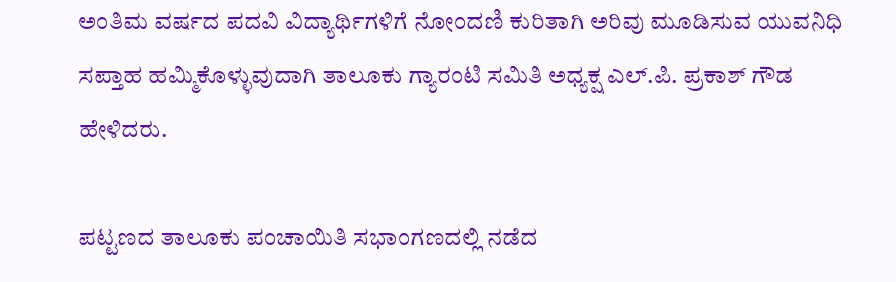ಅಂತಿಮ ವರ್ಷದ ಪದವಿ ವಿದ್ಯಾರ್ಥಿಗಳಿಗೆ ನೋಂದಣಿ ಕುರಿತಾಗಿ ಅರಿವು ಮೂಡಿಸುವ ಯುವನಿಧಿ ಸಪ್ತಾಹ ಹಮ್ಮಿಕೊಳ್ಳುವುದಾಗಿ ತಾಲೂಕು ಗ್ಯಾರಂಟಿ ಸಮಿತಿ ಅಧ್ಯಕ್ಷ ಎಲ್.ಪಿ. ಪ್ರಕಾಶ್‌ ಗೌಡ ಹೇಳಿದರು.

ಪಟ್ಟಣದ ತಾಲೂಕು ಪಂಚಾಯಿತಿ ಸಭಾಂಗಣದಲ್ಲಿ ನಡೆದ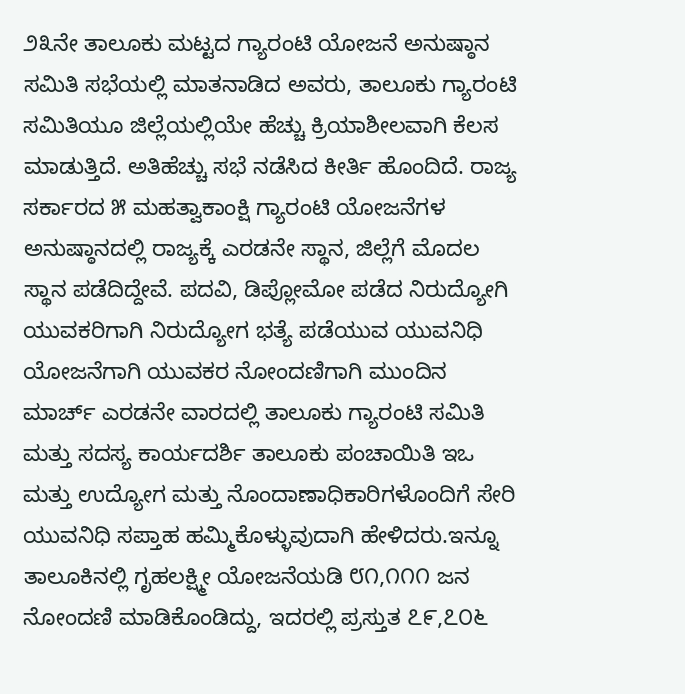೨೩ನೇ ತಾಲೂಕು ಮಟ್ಟದ ಗ್ಯಾರಂಟಿ ಯೋಜನೆ ಅನುಷ್ಠಾನ ಸಮಿತಿ ಸಭೆಯಲ್ಲಿ ಮಾತನಾಡಿದ ಅವರು, ತಾಲೂಕು ಗ್ಯಾರಂಟಿ ಸಮಿತಿಯೂ ಜಿಲ್ಲೆಯಲ್ಲಿಯೇ ಹೆಚ್ಚು ಕ್ರಿಯಾಶೀಲವಾಗಿ ಕೆಲಸ ಮಾಡುತ್ತಿದೆ. ಅತಿಹೆಚ್ಚು ಸಭೆ ನಡೆಸಿದ ಕೀರ್ತಿ ಹೊಂದಿದೆ. ರಾಜ್ಯ ಸರ್ಕಾರದ ೫ ಮಹತ್ವಾಕಾಂಕ್ಷಿ ಗ್ಯಾರಂಟಿ ಯೋಜನೆಗಳ ಅನುಷ್ಠಾನದಲ್ಲಿ ರಾಜ್ಯಕ್ಕೆ ಎರಡನೇ ಸ್ಥಾನ, ಜಿಲ್ಲೆಗೆ ಮೊದಲ ಸ್ಥಾನ ಪಡೆದಿದ್ದೇವೆ. ಪದವಿ, ಡಿಪ್ಲೋಮೋ ಪಡೆದ ನಿರುದ್ಯೋಗಿ ಯುವಕರಿಗಾಗಿ ನಿರುದ್ಯೋಗ ಭತ್ಯೆ ಪಡೆಯುವ ಯುವನಿಧಿ ಯೋಜನೆಗಾಗಿ ಯುವಕರ ನೋಂದಣಿಗಾಗಿ ಮುಂದಿನ ಮಾರ್ಚ್ ಎರಡನೇ ವಾರದಲ್ಲಿ ತಾಲೂಕು ಗ್ಯಾರಂಟಿ ಸಮಿತಿ ಮತ್ತು ಸದಸ್ಯ ಕಾರ್ಯದರ್ಶಿ ತಾಲೂಕು ಪಂಚಾಯಿತಿ ಇಒ ಮತ್ತು ಉದ್ಯೋಗ ಮತ್ತು ನೊಂದಾಣಾಧಿಕಾರಿಗಳೊಂದಿಗೆ ಸೇರಿ ಯುವನಿಧಿ ಸಪ್ತಾಹ ಹಮ್ಮಿಕೊಳ್ಳುವುದಾಗಿ ಹೇಳಿದರು.ಇನ್ನೂ ತಾಲೂಕಿನಲ್ಲಿ ಗೃಹಲಕ್ಷ್ಮೀ ಯೋಜನೆಯಡಿ ೮೧,೧೧೧ ಜನ ನೋಂದಣಿ ಮಾಡಿಕೊಂಡಿದ್ದು, ಇದರಲ್ಲಿ ಪ್ರಸ್ತುತ ೭೯,೭೦೬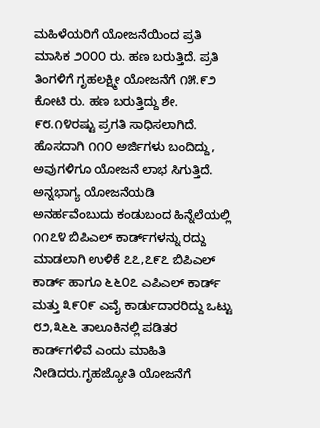ಮಹಿಳೆಯರಿಗೆ ಯೋಜನೆಯಿಂದ ಪ್ರತಿ ಮಾಸಿಕ ೨೦೦೦ ರು. ಹಣ ಬರುತ್ತಿದೆ. ಪ್ರತಿ ತಿಂಗಳಿಗೆ ಗೃಹಲಕ್ಷ್ಮೀ ಯೋಜನೆಗೆ ೧೫.೯೨ ಕೋಟಿ ರು. ಹಣ ಬರುತ್ತಿದ್ದು ಶೇ. ೯೮.೧೪ರಷ್ಟು ಪ್ರಗತಿ ಸಾಧಿಸಲಾಗಿದೆ. ಹೊಸದಾಗಿ ೧೧೦ ಅರ್ಜಿಗಳು ಬಂದಿದ್ದು, ಅವುಗಳಿಗೂ ಯೋಜನೆ ಲಾಭ ಸಿಗುತ್ತಿದೆ. ಅನ್ನಭಾಗ್ಯ ಯೋಜನೆಯಡಿ ಅನರ್ಹವೆಂಬುದು ಕಂಡುಬಂದ ಹಿನ್ನೆಲೆಯಲ್ಲಿ ೧೧೭೪ ಬಿಪಿಎಲ್ ಕಾರ್ಡ್‌ಗಳನ್ನು ರದ್ದು ಮಾಡಲಾಗಿ ಉಳಿಕೆ ೭೭,೭೯೭ ಬಿಪಿಎಲ್ ಕಾರ್ಡ್ ಹಾಗೂ ೬೬೦೭ ಎಪಿಎಲ್ ಕಾರ್ಡ್ ಮತ್ತು ೩೯೦೯ ಎವೈ ಕಾರ್ಡುದಾರರಿದ್ದು ಒಟ್ಟು ೮೨,೩೬೬ ತಾಲೂಕಿನಲ್ಲಿ ಪಡಿತರ ಕಾರ್ಡ್‌ಗಳಿವೆ ಎಂದು ಮಾಹಿತಿ ನೀಡಿದರು.ಗೃಹಜ್ಯೋತಿ ಯೋಜನೆಗೆ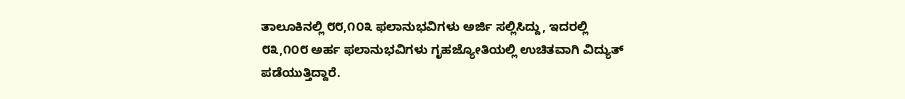ತಾಲೂಕಿನಲ್ಲಿ ೮೮,೧೦೩ ಫಲಾನುಭವಿಗಳು ಅರ್ಜಿ ಸಲ್ಲಿಸಿದ್ದು, ಇದರಲ್ಲಿ ೮೩,೧೦೮ ಅರ್ಹ ಫಲಾನುಭವಿಗಳು ಗೃಹಜ್ಯೋತಿಯಲ್ಲಿ ಉಚಿತವಾಗಿ ವಿದ್ಯುತ್ ಪಡೆಯುತ್ತಿದ್ದಾರೆ.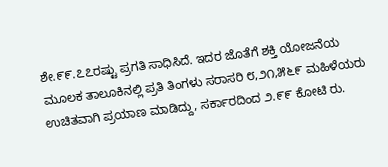ಶೇ.೯೯.೭೭ರಷ್ಟು ಪ್ರಗತಿ ಸಾಧಿಸಿದೆ. ಇದರ ಜೊತೆಗೆ ಶಕ್ತಿ ಯೋಜನೆಯ ಮೂಲಕ ತಾಲೂಕಿನಲ್ಲಿ ಪ್ರತಿ ತಿಂಗಳು ಸರಾಸರಿ ೮,೨೧,೫೬೯ ಮಹಿಳೆಯರು ಉಚಿತವಾಗಿ ಪ್ರಯಾಣ ಮಾಡಿದ್ದು, ಸರ್ಕಾರದಿಂದ ೨.೯೯ ಕೋಟಿ ರು.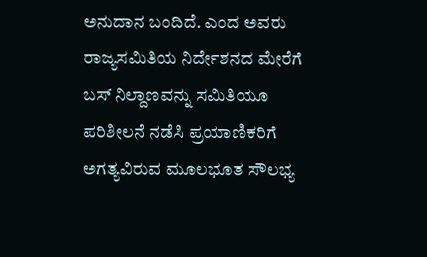ಅನುದಾನ ಬಂದಿದೆ. ಎಂದ ಅವರು ರಾಜ್ಯಸಮಿತಿಯ ನಿರ್ದೇಶನದ ಮೇರೆಗೆ ಬಸ್‌ ನಿಲ್ದಾಣವನ್ನು ಸಮಿತಿಯೂ ಪರಿಶೀಲನೆ ನಡೆಸಿ ಪ್ರಯಾಣಿಕರಿಗೆ ಅಗತ್ಯವಿರುವ ಮೂಲಭೂತ ಸೌಲಭ್ಯ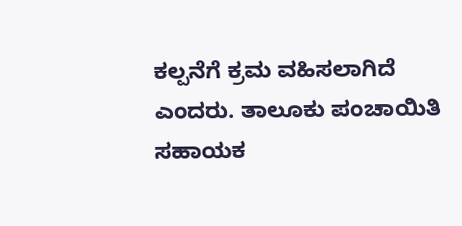ಕಲ್ಪನೆಗೆ ಕ್ರಮ ವಹಿಸಲಾಗಿದೆ ಎಂದರು. ತಾಲೂಕು ಪಂಚಾಯಿತಿ ಸಹಾಯಕ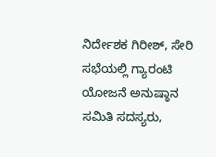ನಿರ್ದೇಶಕ ಗಿರೀಶ್, ಸೇರಿ ಸಭೆಯಲ್ಲಿ ಗ್ಯಾರಂಟಿ ಯೋಜನೆ ಅನುಷ್ಠಾನ ಸಮಿತಿ ಸದಸ್ಯರು,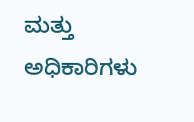ಮತ್ತು ಅಧಿಕಾರಿಗಳು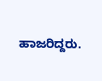ಹಾಜರಿದ್ದರು.